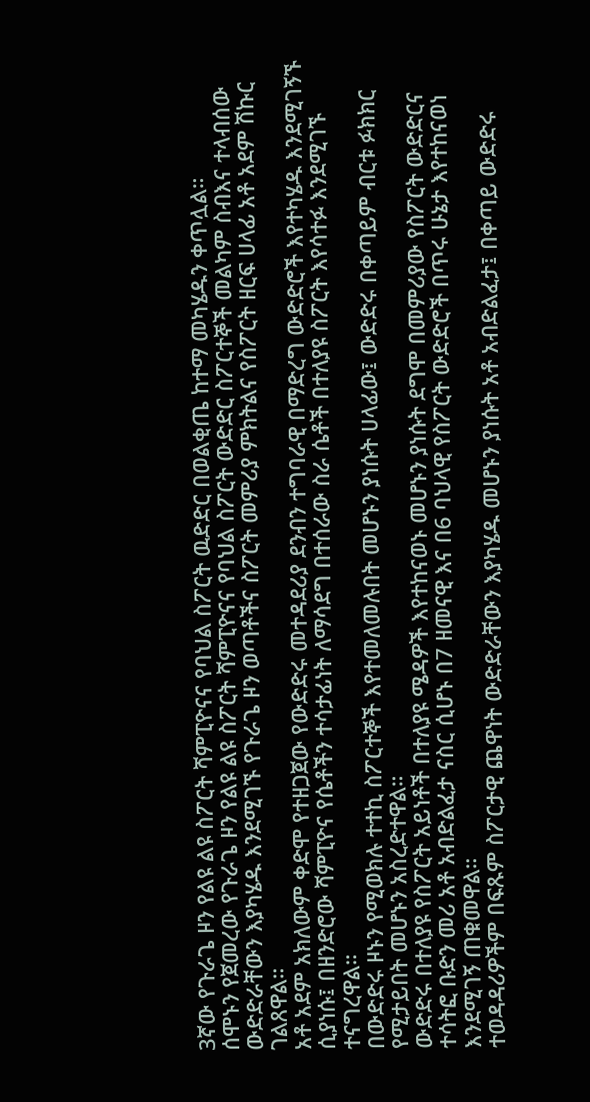3ኛው የጉራጌ ዞን የልዩ ልዩ ስፖርት ሻምፒዮናና የባህል ስፖርት ዉድድር በወልቂጤ ከተማ መካሄዱን ቀጥሏል።
ሰሞኑን የጀመረው የጉራጌ ዞን የልዩ ልዩ ስፖርት ሻምፒዮናና የባህል ስፖርት ውድድር ስፖርተኞች መልካም ስብእና ተላብሰው ውድድራቸውን እያካሄዱ እንደሚገኙ የጉራጌ ዞን ወጣቶችና ስፖርት መምሪያ ምክትልና የስፖርት ዘርፍ ሀላፊ አቶ አደም ሽኩር ገልጸዋል።
አቶ አደም አክለውም ቀድሞ የተዘጋጀው የውድድሩ መተዳደሪያ ደንብን ተግባራዊ በማድረግ ውድድሮች እየተካሄዱ እንደሚገኝኙ ሲያነሱ፤ በዘንድሮው ሻምፒዮና የሴቶችን ተሳታፊነት ለማሳደግ በተሰራው ስራ ሴቶች በተለያዩ ስፖርት እየሳተፉ እንደሚገኙ ተናግረዋል።
በውድድሩ ዞኑን የሚወክሉ ተተኪ ስፖርተኞች እየተመለመሉበት መሆኑን ያነሱት ሀላፊው፤ ውድድሩ በቀጣይም ብርቱ ፉክክር የሚታይበት መሆኑን አስረድተዋል።
ውድድሩ በተለያዩ የስፖርት አይነቶች በተለያዩ ሜዳዎች እየተከናወኑ መሆኑን ያነሱት ደግሞ በመምሪያው የስፖርት ውድድርና ተሳትፎ ቡድን መሪ አቶ አብድልፈታ ናስር ሲሆኑ በ7 ዘመናዊ እና በ6 ባህላዊ የስፖርት ውድድሮች በጥሩ ሁኔታ እየተከናወነ እንደሚገኝ ጠቁመዋል።
ተወዳዳሪዎችም በፍጹም ስፖርታዊ ጨዋነት ውድድራቸውን እያካሄዱ መሆኑን ያነሱት አቶ አብድልፈታ፤ በቀጣይ ውድድሩ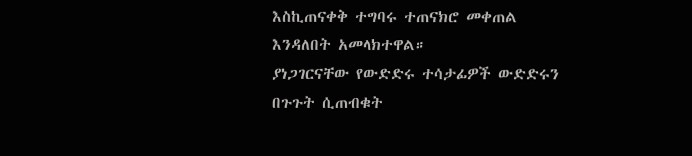እስኪጠናቀቅ ተግባሩ ተጠናክሮ መቀጠል እንዳለበት አመላክተዋል።
ያነጋገርናቸው የውድድሩ ተሳታፊዎች ውድድሩን በጉጉት ሲጠብቁት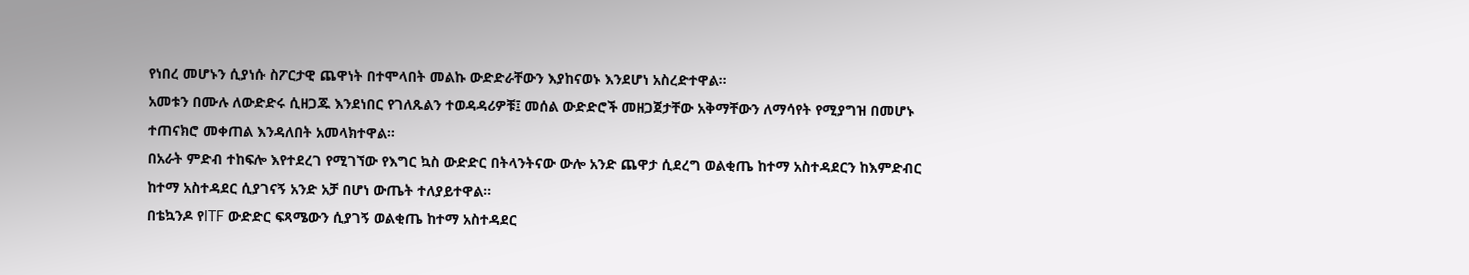የነበረ መሆኑን ሲያነሱ ስፖርታዊ ጨዋነት በተሞላበት መልኩ ውድድራቸውን እያከናወኑ እንደሆነ አስረድተዋል።
አመቱን በሙሉ ለውድድሩ ሲዘጋጁ እንደነበር የገለጹልን ተወዳዳሪዎቹ፤ መሰል ውድድሮች መዘጋጀታቸው አቅማቸውን ለማሳየት የሚያግዝ በመሆኑ ተጠናክሮ መቀጠል እንዳለበት አመላክተዋል።
በአራት ምድብ ተከፍሎ እየተደረገ የሚገኘው የእግር ኳስ ውድድር በትላንትናው ውሎ አንድ ጨዋታ ሲደረግ ወልቂጤ ከተማ አስተዳደርን ከእምድብር ከተማ አስተዳደር ሲያገናኝ አንድ አቻ በሆነ ውጤት ተለያይተዋል።
በቴኳንዶ የITF ውድድር ፍጻሜውን ሲያገኝ ወልቂጤ ከተማ አስተዳደር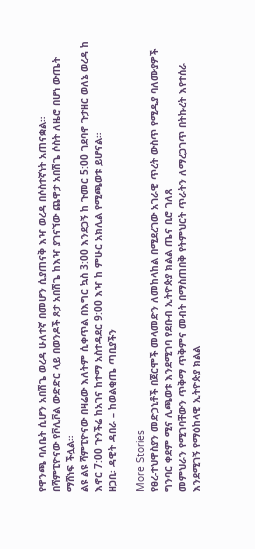የዋንጫ ባለቤት ሲሆን አበሽጌ ወረዳ ሁለተኛ በመሆን ሲያጠናቅ እዣ ወረዳ በሶስተኛነት አጠናቋል።
በሻምፒዮናው የቮሊቮል ውድድር ላይ በወንዶች ጾታ አበሽጌ ከእዣ ያገናኘው ጨዋታ አበሽጌ ሶስት ለዜሮ በሆነ ውጤት ማሸነፍ ችሏል።
ልዩ ልዩ ሻምፒዮናው በዛሬው እለትም ሲቀጥል በእግር ኳስ 3:00 እንደጋኝ ከ ጉመር 5:00 ገደባኖ ጉታዘር ወለኔ ወረዳ ከ እኖር 7:00 ጉንችሬ ከአገና ከተማ አስተዳደር 9:00 እዣ ከ ምሁር አክሊል የሚጫወቱ ይሆናል።
ዘጋቢ፡ ዳዊት ዳበራ – ከወልቂጤ ጣቢያችን

More Stories
የፀረ-ተህዋስያን መድኃኒቶች በጀርሞች መላመድን ለመከላከል በሚደረገው አገራዊ ጥረት ውስጥ የሚዲያ ባለሙያዎች ግንባር ቀደም ሚና ሊጫወቱ እንደሚገባ የደቡብ ኢትዮጵያ ክልል ጤና ቢሮ ገለጸ
መምህራን የሚገባቸውን ጥቅማ ጥቅምና መብት በማስጠበቅ የትምህርት ጥራትን ለማረጋገጥ በትኩረት እየተሰራ እንደሚገኝ የማዕከላዊ ኢትዮጵያ ክልል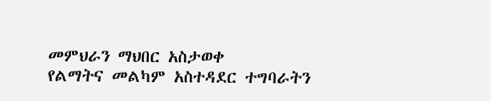መምህራን ማህበር አስታወቀ
የልማትና መልካም አስተዳደር ተግባራትን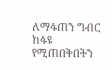ለማፋጠን ግብር ከፋዩ የሚጠበቅበትን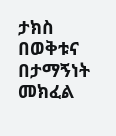ታክስ በወቅቱና በታማኝነት መክፈል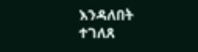እንዳለበት ተገለጸ